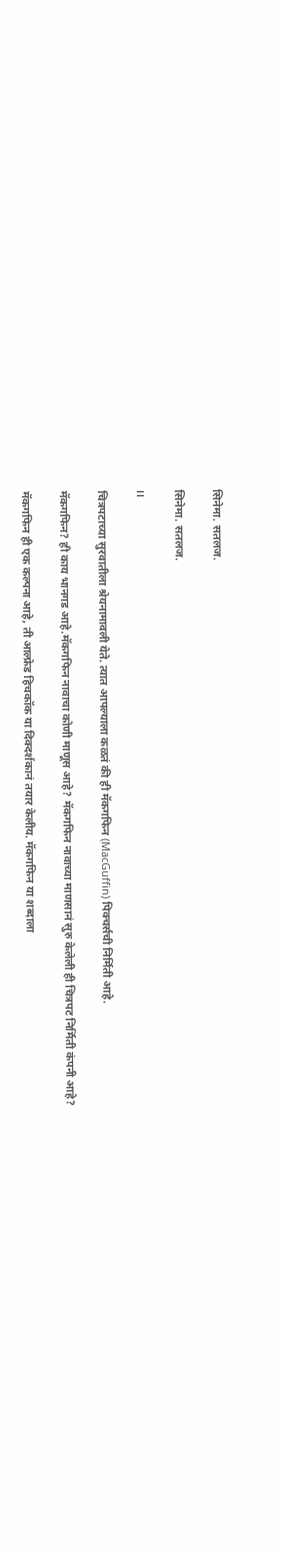सिनेमा. सतलज.

सिनेमा. सतलज.

।।

चित्रपटाच्या सुरवातीला श्रेयनामावली येते. त्यात आपल्याला कळतं की ही मॅकगफिन (MacGuffin) पिक्चर्सची निर्मिती आहे.

मॅकगफिन? ही काय भानगड आहे.मॅकगफिन नावाचा कोणी माणूस आहे? मॅकगफिन नावाच्या माणसानं सुरु केलेली ही चित्रपट निर्मिती कंपनी आहे?

मॅकगफिन ही एक कल्पना आहे, ती आल्फ्रेड हिचकॉक या दिक्दर्शकानं तयार केलीय. मॅकगफिन या शब्दाला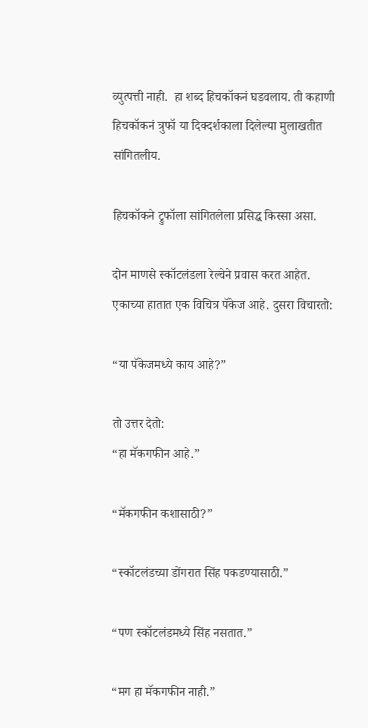व्युत्पत्ती नाही.  हा शब्द हिचकॉकनं घडवलाय. ती कहाणी हिचकॉकनं त्रुफॉ या दिक्दर्शकाला दिलेल्या मुलाखतीत सांगितलीय.

हिचकॉकने ट्रुफॉला सांगितलेला प्रसिद्ध किस्सा असा.

दोन माणसे स्कॉटलंडला रेल्वेने प्रवास करत आहेत. एकाच्या हातात एक विचित्र पॅकेज आहे. दुसरा विचारतो:

“या पॅकेजमध्ये काय आहे?”

तो उत्तर देतो:
“हा मॅकगफीन आहे.”

“मॅकगफीन कशासाठी?”

“स्कॉटलंडच्या डोंगरात सिंह पकडण्यासाठी.”

“पण स्कॉटलंडमध्ये सिंह नसतात.”

“मग हा मॅकगफीन नाही.”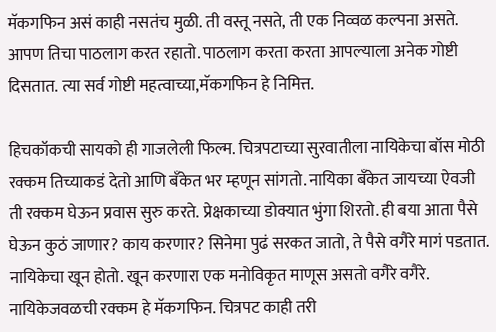मॅकगफिन असं काही नसतंच मुळी. ती वस्तू नसते, ती एक निव्वळ कल्पना असते. आपण तिचा पाठलाग करत रहातो. पाठलाग करता करता आपल्याला अनेक गोष्टी दिसतात. त्या सर्व गोष्टी महत्वाच्या,मॅकगफिन हे निमित्त.

हिचकॉकची सायको ही गाजलेली फिल्म. चित्रपटाच्या सुरवातीला नायिकेचा बॉस मोठी रक्कम तिच्याकडं देतो आणि बँकेत भर म्हणून सांगतो. नायिका बँकेत जायच्या ऐवजी ती रक्कम घेऊन प्रवास सुरु करते. प्रेक्षकाच्या डोक्यात भुंगा शिरतो. ही बया आता पैसे घेऊन कुठं जाणार? काय करणार? सिनेमा पुढं सरकत जातो, ते पैसे वगैरे मागं पडतात. नायिकेचा खून होतो. खून करणारा एक मनोविकृत माणूस असतो वगैरे वगैरे. नायिकेजवळची रक्कम हे मॅकगफिन. चित्रपट काही तरी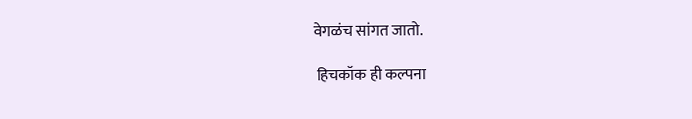वेगळंच सांगत जातो.

 हिचकॉक ही कल्पना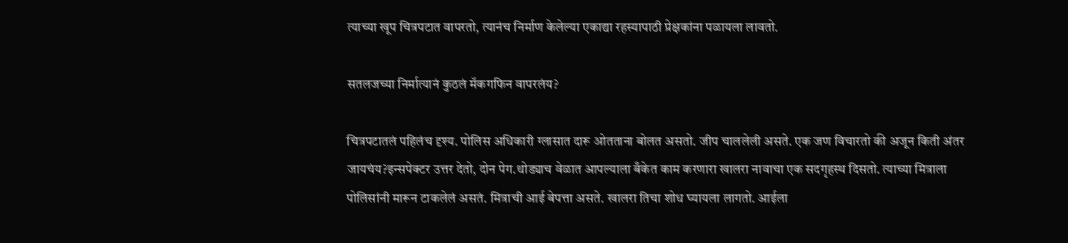त्याच्या खूप चित्रपटात वापरतो, त्यानंच निर्माण केलेल्या एकाद्या रहस्यापाठी प्रेक्षकांना पळायला लावतो.

सतलजच्या निर्मात्यानं कुठलं मॅकगफिन वापरलंय?

चित्रपटातलं पहिलंच दृश्य. पोलिस अधिकारी ग्लासात दारू ओतताना बोलत असतो. जीप चाललेली असते. एक जण विचारतो की अजून किती अंतर जायचंय?इन्सपेक्टर उत्तर देतो, दोन पेग.थोड्याच वेळात आपल्याला बँकेत काम करणारा खालरा नावाचा एक सदगृहस्थ दिसतो. त्याच्या मित्राला पोलिसांनी मारून टाकलेलं असतं. मित्राची आई बेपत्ता असते. खालरा तिचा शोध घ्यायला लागतो. आईला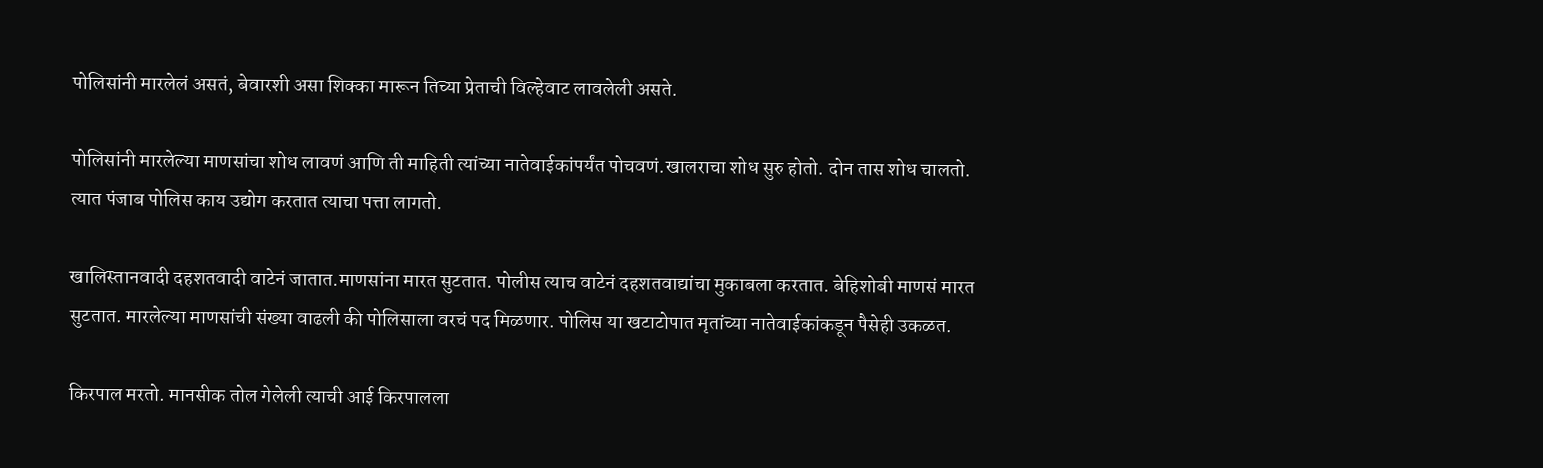पोलिसांनी मारलेलं असतं, बेवारशी असा शिक्का मारून तिच्या प्रेताची विल्हेवाट लावलेली असते.

पोलिसांनी मारलेल्या माणसांचा शोध लावणं आणि ती माहिती त्यांच्या नातेवाईकांपर्यंत पोचवणं.खालराचा शोध सुरु होतो. दोन तास शोध चालतो. त्यात पंजाब पोलिस काय उद्योग करतात त्याचा पत्ता लागतो.

खालिस्तानवादी दहशतवादी वाटेनं जातात.माणसांना मारत सुटतात. पोलीस त्याच वाटेनं दहशतवाद्यांचा मुकाबला करतात. बेहिशोबी माणसं मारत सुटतात. मारलेल्या माणसांची संख्या वाढली की पोलिसाला वरचं पद मिळणार. पोलिस या खटाटोपात मृतांच्या नातेवाईकांकडून पैसेही उकळत.

किरपाल मरतो. मानसीक तोल गेलेली त्याची आई किरपालला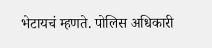भेटायचं म्हणते. पोलिस अधिकारी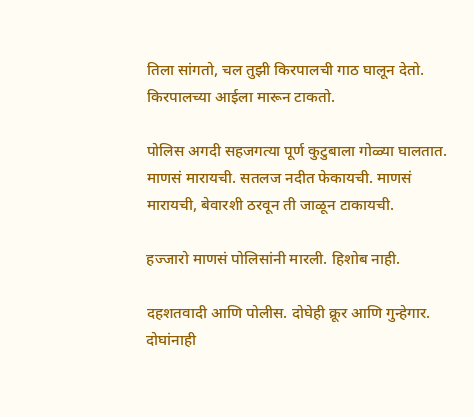तिला सांगतो, चल तुझी किरपालची गाठ घालून देतो. किरपालच्या आईला मारून टाकतो.

पोलिस अगदी सहजगत्या पूर्ण कुटुबाला गोळ्या घालतात. माणसं मारायची. सतलज नदीत फेकायची. माणसं मारायची, बेवारशी ठरवून ती जाळून टाकायची.

हज्जारो माणसं पोलिसांनी मारली. हिशोब नाही.

दहशतवादी आणि पोलीस. दोघेही क्रूर आणि गुन्हेगार. दोघांनाही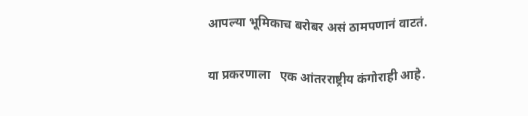आपल्या भूमिकाच बरोबर असं ठामपणानं वाटतं.

या प्रकरणाला   एक आंतरराष्ट्रीय कंगोराही आहे.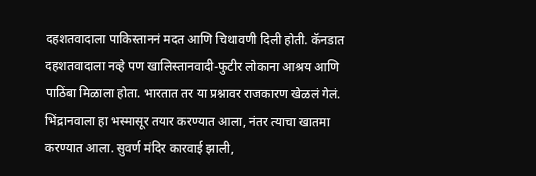दहशतवादाला पाकिस्ताननं मदत आणि चिथावणी दिली होती. कॅनडात दहशतवादाला नव्हे पण खालिस्तानवादी-फुटीर लोकाना आश्रय आणि पाठिंबा मिळाला होता. भारतात तर या प्रश्नावर राजकारण खेळलं गेलं. भिंद्रानवाला हा भस्मासूर तयार करण्यात आला, नंतर त्याचा खातमा करण्यात आला. सुवर्ण मंदिर कारवाई झाली,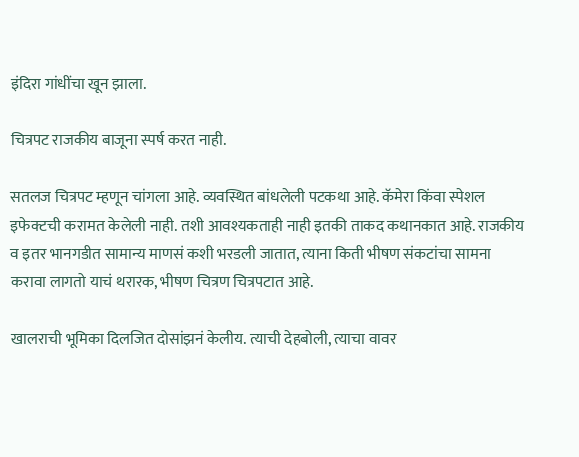इंदिरा गांधींचा खून झाला.

चित्रपट राजकीय बाजूना स्पर्ष करत नाही.

सतलज चित्रपट म्हणून चांगला आहे. व्यवस्थित बांधलेली पटकथा आहे. कॅमेरा किंवा स्पेशल इफेक्टची करामत केलेली नाही. तशी आवश्यकताही नाही इतकी ताकद कथानकात आहे. राजकीय व इतर भानगडीत सामान्य माणसं कशी भरडली जातात, त्याना किती भीषण संकटांचा सामना करावा लागतो याचं थरारक, भीषण चित्रण चित्रपटात आहे.

खालराची भूमिका दिलजित दोसांझनं केलीय. त्याची देहबोली, त्याचा वावर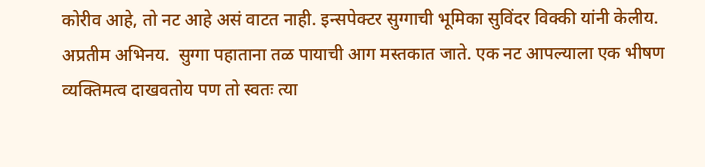कोरीव आहे, तो नट आहे असं वाटत नाही. इन्सपेक्टर सुग्गाची भूमिका सुविंदर विक्की यांनी केलीय. अप्रतीम अभिनय.  सुग्गा पहाताना तळ पायाची आग मस्तकात जाते. एक नट आपल्याला एक भीषण व्यक्तिमत्व दाखवतोय पण तो स्वतः त्या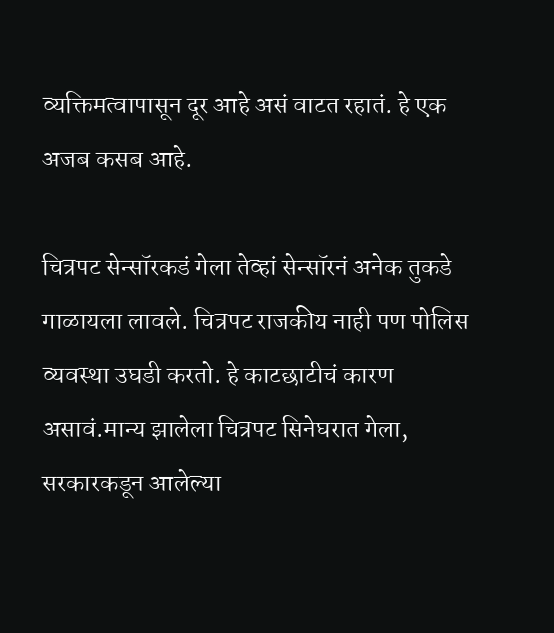व्यक्तिमत्वापासून दूर आहे असं वाटत रहातं. हे एक अजब कसब आहे.

चित्रपट सेन्सॉरकडं गेला तेव्हां सेन्सॉरनं अनेक तुकडे गाळायला लावले. चित्रपट राजकीय नाही पण पोलिस व्यवस्था उघडी करतो. हे काटछाटीचं कारण असावं.मान्य झालेला चित्रपट सिनेघरात गेला, सरकारकडून आलेल्या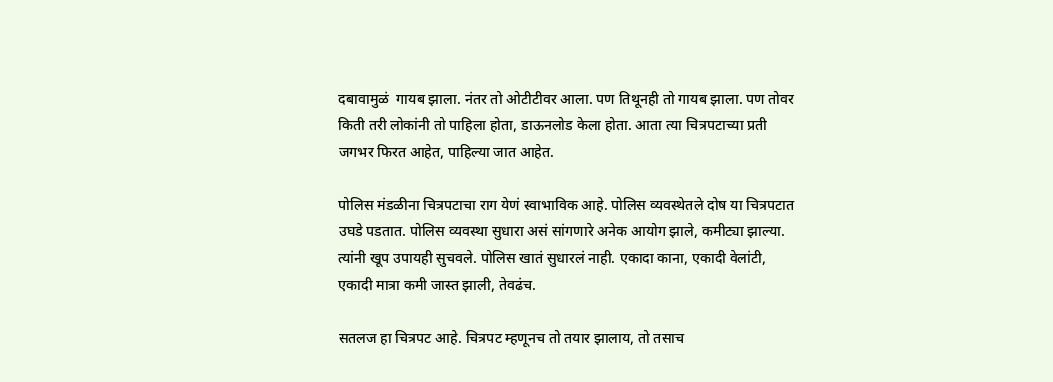दबावामुळं  गायब झाला. नंतर तो ओटीटीवर आला. पण तिथूनही तो गायब झाला. पण तोवर किती तरी लोकांनी तो पाहिला होता, डाऊनलोड केला होता. आता त्या चित्रपटाच्या प्रती जगभर फिरत आहेत, पाहिल्या जात आहेत.

पोलिस मंडळीना चित्रपटाचा राग येणं स्वाभाविक आहे. पोलिस व्यवस्थेतले दोष या चित्रपटात उघडे पडतात. पोलिस व्यवस्था सुधारा असं सांगणारे अनेक आयोग झाले, कमीट्या झाल्या. त्यांनी खूप उपायही सुचवले. पोलिस खातं सुधारलं नाही. एकादा काना, एकादी वेलांटी, एकादी मात्रा कमी जास्त झाली, तेवढंच.

सतलज हा चित्रपट आहे. चित्रपट म्हणूनच तो तयार झालाय, तो तसाच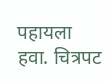पहायला हवा. चित्रपट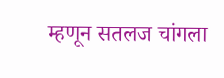म्हणून सतलज चांगला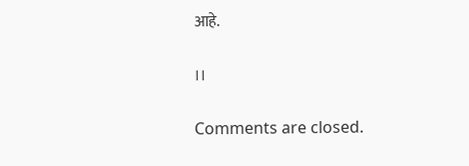आहे.

।।

Comments are closed.